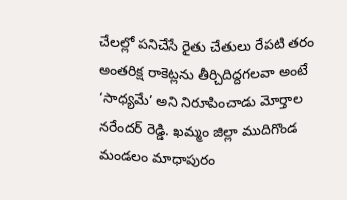చేలల్లో పనిచేసే రైతు చేతులు రేపటి తరం అంతరిక్ష రాకెట్లను తీర్చిదిద్దగలవా అంటే ‘సాధ్యమే’ అని నిరూపించాడు మోర్తాల నరేందర్ రెడ్డి. ఖమ్మం జిల్లా ముదిగొండ మండలం మాధాపురం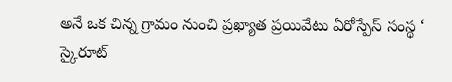అనే ఒక చిన్న గ్రామం నుంచి ప్రఖ్యాత ప్రయివేటు ఏరోస్పేస్ సంస్థ ‘ స్కైరూట్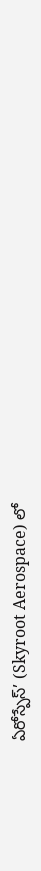ఏరోస్పేస్’ (Skyroot Aerospace) లో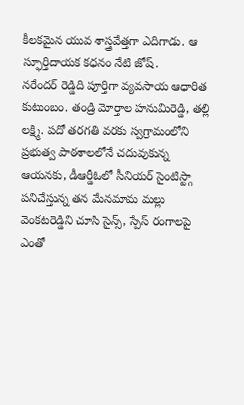కీలకమైన యువ శాస్త్రవేత్తగా ఎదిగాడు. ఆ స్ఫూర్తిదాయక కధనం నేటి జోష్.
నరేందర్ రెడ్డిది పూర్తిగా వ్యవసాయ ఆధారిత కుటుంబం. తండ్రి మోర్తాల హనుమిరెడ్డి, తల్లి లక్ష్మి. పదో తరగతి వరకు స్వగ్రామంలోని ప్రభుత్వ పాఠశాలలోనే చదువుకున్న ఆయనకు, డీఆర్డీఓలో సీనియర్ సైంటిస్ట్గా పనిచేస్తున్న తన మేనమామ మల్లు వెంకటరెడ్డిని చూసి సైన్స్, స్పేస్ రంగాలపై ఎంతో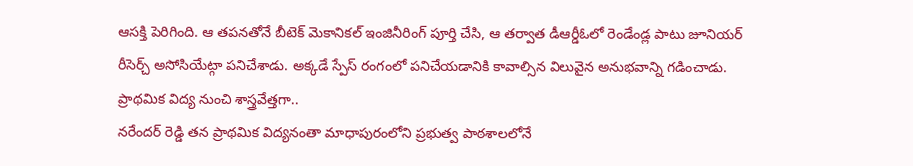ఆసక్తి పెరిగింది. ఆ తపనతోనే బీటెక్ మెకానికల్ ఇంజినీరింగ్ పూర్తి చేసి, ఆ తర్వాత డీఆర్డీఓలో రెండేండ్ల పాటు జూనియర్ రీసెర్చ్ అసోసియేట్గా పనిచేశాడు. అక్కడే స్పేస్ రంగంలో పనిచేయడానికి కావాల్సిన విలువైన అనుభవాన్ని గడించాడు.
ప్రాథమిక విద్య నుంచి శాస్త్రవేత్తగా..
నరేందర్ రెడ్డి తన ప్రాథమిక విద్యనంతా మాధాపురంలోని ప్రభుత్వ పాఠశాలలోనే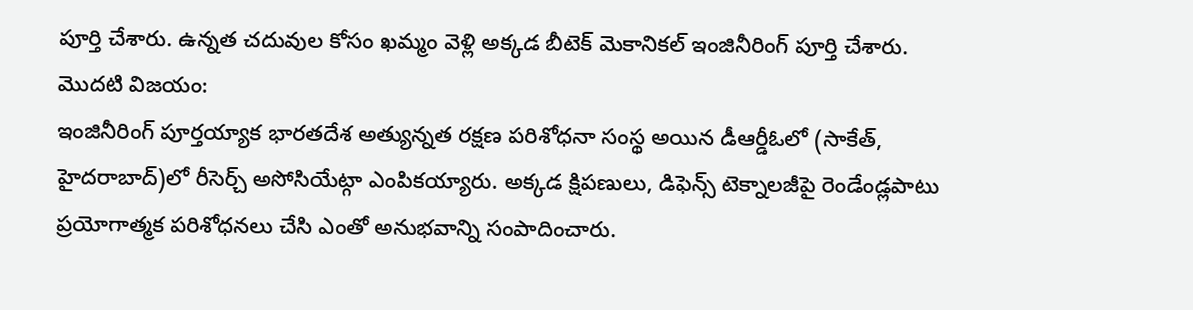పూర్తి చేశారు. ఉన్నత చదువుల కోసం ఖమ్మం వెళ్లి అక్కడ బీటెక్ మెకానికల్ ఇంజినీరింగ్ పూర్తి చేశారు.
మొదటి విజయం:
ఇంజినీరింగ్ పూర్తయ్యాక భారతదేశ అత్యున్నత రక్షణ పరిశోధనా సంస్థ అయిన డీఆర్డీఓలో (సాకేత్, హైదరాబాద్)లో రీసెర్చ్ అసోసియేట్గా ఎంపికయ్యారు. అక్కడ క్షిపణులు, డిఫెన్స్ టెక్నాలజీపై రెండేండ్లపాటు ప్రయోగాత్మక పరిశోధనలు చేసి ఎంతో అనుభవాన్ని సంపాదించారు.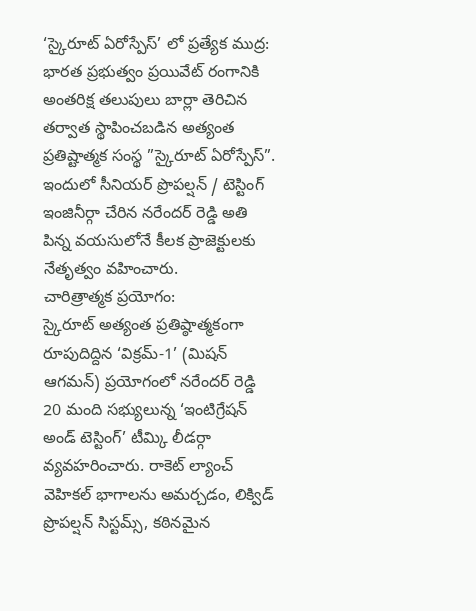‘స్కైరూట్ ఏరోస్పేస్’ లో ప్రత్యేక ముద్ర:
భారత ప్రభుత్వం ప్రయివేట్ రంగానికి అంతరిక్ష తలుపులు బార్లా తెరిచిన తర్వాత స్థాపించబడిన అత్యంత ప్రతిష్టాత్మక సంస్థ ”స్కైరూట్ ఏరోస్పేస్”. ఇందులో సీనియర్ ప్రొపల్షన్ / టెస్టింగ్ ఇంజినీర్గా చేరిన నరేందర్ రెడ్డి అతి పిన్న వయసులోనే కీలక ప్రాజెక్టులకు నేతృత్వం వహించారు.
చారిత్రాత్మక ప్రయోగం:
స్కైరూట్ అత్యంత ప్రతిష్ఠాత్మకంగా రూపుదిద్దిన ‘విక్రమ్-1’ (మిషన్ ఆగమన్) ప్రయోగంలో నరేందర్ రెడ్డి 20 మంది సభ్యులున్న ‘ఇంటిగ్రేషన్ అండ్ టెస్టింగ్’ టీమ్కి లీడర్గా వ్యవహరించారు. రాకెట్ ల్యాంచ్ వెహికల్ భాగాలను అమర్చడం, లిక్విడ్ ప్రొపల్షన్ సిస్టమ్స్, కఠినమైన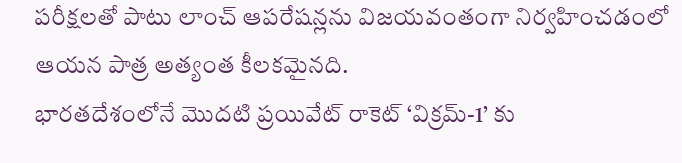పరీక్షలతో పాటు లాంచ్ ఆపరేషన్లను విజయవంతంగా నిర్వహించడంలో ఆయన పాత్ర అత్యంత కీలకమైనది.
భారతదేశంలోనే మొదటి ప్రయివేట్ రాకెట్ ‘విక్రమ్-1’ కు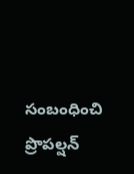సంబంధించి ప్రొపల్షన్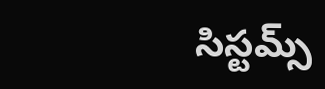సిస్టమ్స్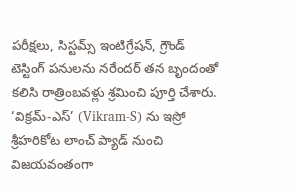పరీక్షలు, సిస్టమ్స్ ఇంటిగ్రేషన్, గ్రౌండ్ టెస్టింగ్ పనులను నరేందర్ తన బృందంతో కలిసి రాత్రింబవళ్లు శ్రమించి పూర్తి చేశారు. ‘విక్రమ్-ఎస్’ (Vikram-S) ను ఇస్రో శ్రీహరికోట లాంచ్ ప్యాడ్ నుంచి విజయవంతంగా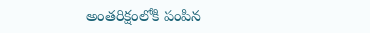అంతరిక్షంలోకి పంపిన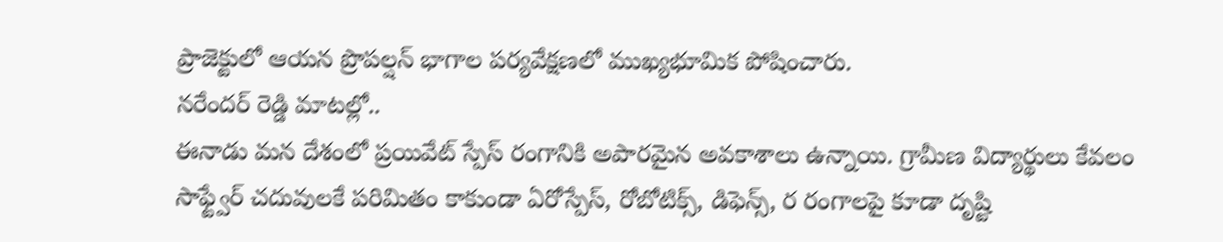ప్రాజెక్టులో ఆయన ప్రొపల్షన్ భాగాల పర్యవేక్షణలో ముఖ్యభూమిక పోషించారు.
నరేందర్ రెడ్డి మాటల్లో..
ఈనాడు మన దేశంలో ప్రయివేట్ స్పేస్ రంగానికి అపారమైన అవకాశాలు ఉన్నాయి. గ్రామీణ విద్యార్థులు కేవలం సాఫ్ట్వేర్ చదువులకే పరిమితం కాకుండా ఏరోస్పేస్, రోబోటిక్స్, డిఫెన్స్, ర రంగాలపై కూడా దృష్టి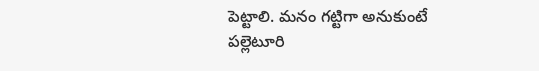పెట్టాలి. మనం గట్టిగా అనుకుంటే పల్లెటూరి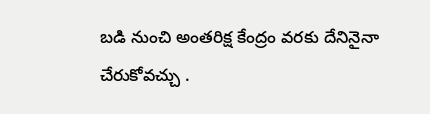బడి నుంచి అంతరిక్ష కేంద్రం వరకు దేనినైనా చేరుకోవచ్చు .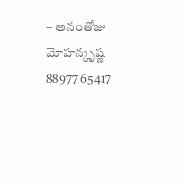– అనంతోజు మోహన్కృష్ణ 88977 65417